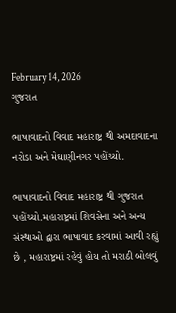February 14, 2026
ગુજરાત

ભાષાવાદનો વિવાદ મહારાષ્ટ્ર થી અમદાવાદના નરોડા અને મેઘાણીનગર પહોંચ્યો.

ભાષાવાદનો વિવાદ મહારાષ્ટ્ર થી ગુજરાત પહોંચ્યો.મહારાષ્ટ્રમાં શિવસેના અને અન્ય સંસ્થાઓ દ્વારા ભાષાવાદ કરવામાં આવી રહ્યું છે , મહારાષ્ટ્રમાં રહેવું હોય તો મરાઠી બોલવું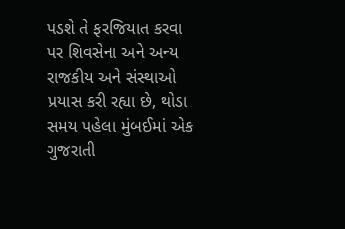પડશે તે ફરજિયાત કરવા પર શિવસેના અને અન્ય રાજકીય અને સંસ્થાઓ પ્રયાસ કરી રહ્યા છે, થોડા સમય પહેલા મુંબઈમાં એક ગુજરાતી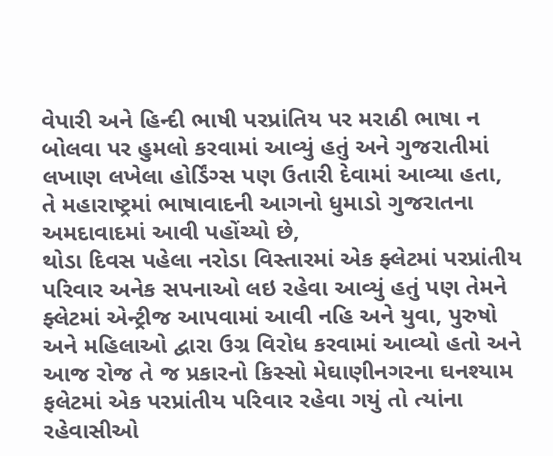વેપારી અને હિન્દી ભાષી પરપ્રાંતિય પર મરાઠી ભાષા ન બોલવા પર હુમલો કરવામાં આવ્યું હતું અને ગુજરાતીમાં લખાણ લખેલા હોર્ડિંગ્સ પણ ઉતારી દેવામાં આવ્યા હતા,
તે મહારાષ્ટ્રમાં ભાષાવાદની આગનો ધુમાડો ગુજરાતના અમદાવાદમાં આવી પહોંચ્યો છે,
થોડા દિવસ પહેલા નરોડા વિસ્તારમાં એક ફ્લેટમાં પરપ્રાંતીય પરિવાર અનેક સપનાઓ લઇ રહેવા આવ્યું હતું પણ તેમને ફ્લેટમાં એન્ટ્રીજ આપવામાં આવી નહિ અને યુવા, પુરુષો અને મહિલાઓ દ્વારા ઉગ્ર વિરોધ કરવામાં આવ્યો હતો અને આજ રોજ તે જ પ્રકારનો કિસ્સો મેઘાણીનગરના ઘનશ્યામ ફલેટમાં એક પરપ્રાંતીય પરિવાર રહેવા ગયું તો ત્યાંના રહેવાસીઓ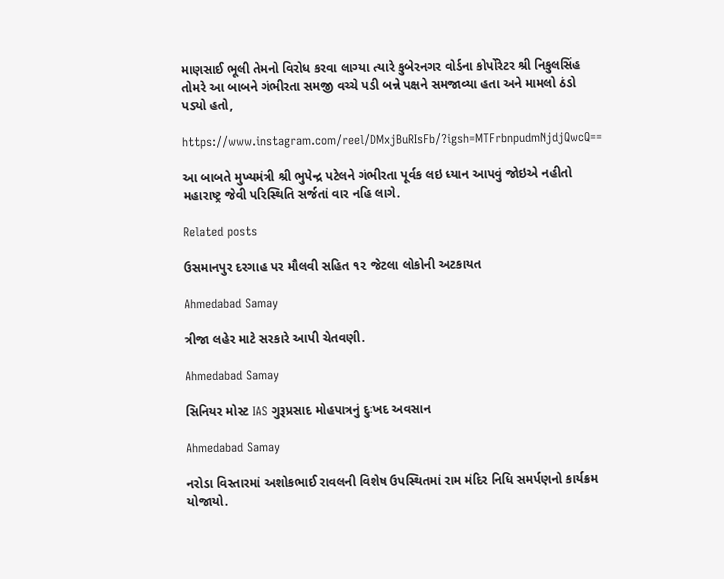માણસાઈ ભૂલી તેમનો વિરોધ કરવા લાગ્યા ત્યારે કુબેરનગર વોર્ડના કોર્પોરેટર શ્રી નિકુલસિંહ તોમરે આ બાબને ગંભીરતા સમજી વચ્ચે પડી બન્ને પક્ષને સમજાવ્યા હતા અને મામલો ઠંડો પડ્યો હતો,

https://www.instagram.com/reel/DMxjBuRIsFb/?igsh=MTFrbnpudmNjdjQwcQ==

આ બાબતે મુખ્યમંત્રી શ્રી ભુપેન્દ્ર પટેલને ગંભીરતા પૂર્વક લઇ ધ્યાન આપવું જોઇએ નહીતો મહારાષ્ટ્ર જેવી પરિસ્થિતિ સર્જતાં વાર નહિ લાગે.

Related posts

ઉસમાનપુર દરગાહ પર મૌલવી સહિત ૧૨ જેટલા લોકોની અટકાયત

Ahmedabad Samay

ત્રીજા લહેર માટે સરકારે આપી ચેતવણી.

Ahmedabad Samay

સિનિયર મોસ્ટ IAS ગુરૂપ્રસાદ મોહપાત્રનું દુઃખદ અવસાન

Ahmedabad Samay

નરોડા વિસ્તારમાં અશોકભાઈ રાવલની વિશેષ ઉપસ્થિતમાં રામ મંદિર નિધિ સમર્પણનો કાર્યક્રમ યોજાયો.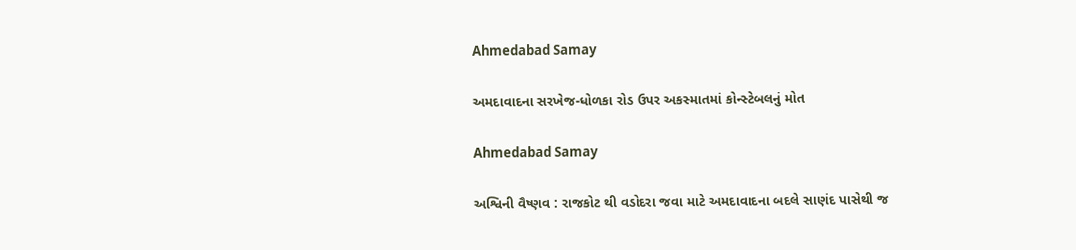Ahmedabad Samay

અમદાવાદના સરખેજ-ધોળકા રોડ ઉપર અકસ્‍માતમાં કોન્‍સ્‍ટેબલનું મોત

Ahmedabad Samay

અશ્વિની વૈષ્ણવ : રાજકોટ થી વડોદરા જવા માટે અમદાવાદના બદલે સાણંદ પાસેથી જ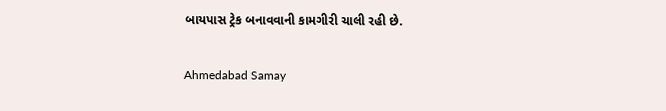બાયપાસ ટ્રેક બનાવવાની કામગીરી ચાલી રહી છે.

Ahmedabad Samay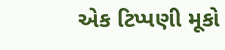એક ટિપ્પણી મૂકો